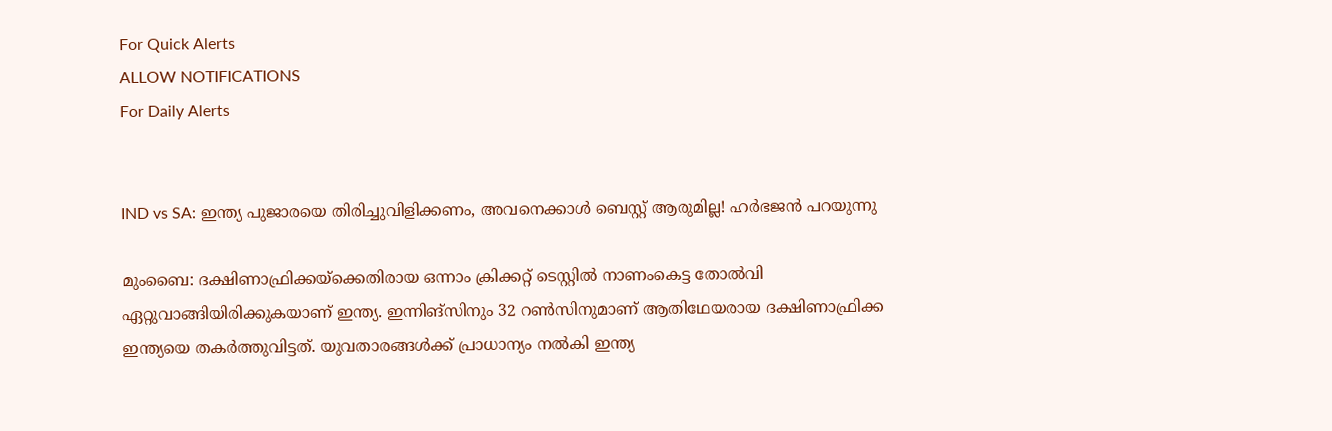For Quick Alerts
ALLOW NOTIFICATIONS
For Daily Alerts


IND vs SA: ഇന്ത്യ പുജാരയെ തിരിച്ചുവിളിക്കണം, അവനെക്കാള്‍ ബെസ്റ്റ് ആരുമില്ല! ഹര്‍ഭജന്‍ പറയുന്നു

മുംബൈ: ദക്ഷിണാഫ്രിക്കയ്‌ക്കെതിരായ ഒന്നാം ക്രിക്കറ്റ് ടെസ്റ്റില്‍ നാണംകെട്ട തോല്‍വി ഏറ്റുവാങ്ങിയിരിക്കുകയാണ് ഇന്ത്യ. ഇന്നിങ്‌സിനും 32 റണ്‍സിനുമാണ് ആതിഥേയരായ ദക്ഷിണാഫ്രിക്ക ഇന്ത്യയെ തകര്‍ത്തുവിട്ടത്. യുവതാരങ്ങള്‍ക്ക് പ്രാധാന്യം നല്‍കി ഇന്ത്യ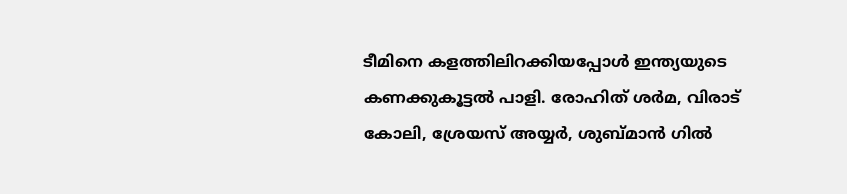ടീമിനെ കളത്തിലിറക്കിയപ്പോള്‍ ഇന്ത്യയുടെ കണക്കുകൂട്ടല്‍ പാളി. രോഹിത് ശര്‍മ, വിരാട് കോലി, ശ്രേയസ് അയ്യര്‍, ശുബ്മാന്‍ ഗില്‍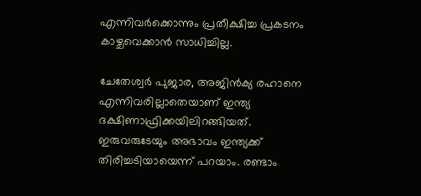എന്നിവര്‍ക്കൊന്നും പ്രതീക്ഷിച്ച പ്രകടനം കാഴ്ചവെക്കാന്‍ സാധിച്ചില്ല.

ചേതേശ്വര്‍ പുജാര, അജിന്‍ക്യ രഹാനെ എന്നിവരില്ലാതെയാണ് ഇന്ത്യ ദക്ഷിണാഫ്രിക്കയിലിറങ്ങിയത്. ഇരുവരുടേയും അഭാവം ഇന്ത്യക്ക് തിരിച്ചടിയായെന്ന് പറയാം. രണ്ടാം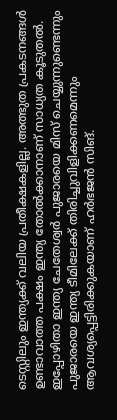ടെസ്റ്റിലും ഇന്ത്യക്ക് വലിയ പ്രതീക്ഷകളില്ല. അത്ഭുത പ്രകടനങ്ങള്‍ ഉണ്ടാവാത്ത പക്ഷം ഇന്ത്യ തോല്‍ക്കാനാണ് സാധ്യത കൂടുതല്‍. ഇപ്പോഴിതാ ഇന്ത്യ ചേതേശ്വര്‍ പുജാരയെ മിസ് ചെയ്യുന്നുണ്ടെന്നും പുജാരയെ ഇന്ത്യ ടീമിലേക്ക് തിരിച്ചുവിളിക്കണമെന്നും ആവശ്യപ്പെട്ടിരിക്കുകയാണ് ഹര്‍ഭജന്‍ സിങ്.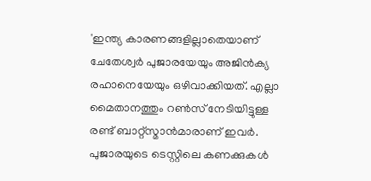'ഇന്ത്യ കാരണങ്ങളില്ലാതെയാണ് ചേതേശ്വര്‍ പുജാരയേയും അജിന്‍ക്യ രഹാനെയേയും ഒഴിവാക്കിയത്. എല്ലാ മൈതാനത്തും റണ്‍സ് നേടിയിട്ടുള്ള രണ്ട് ബാറ്റ്‌സ്മാന്‍മാരാണ് ഇവര്‍. പുജാരയുടെ ടെസ്റ്റിലെ കണക്കുകള്‍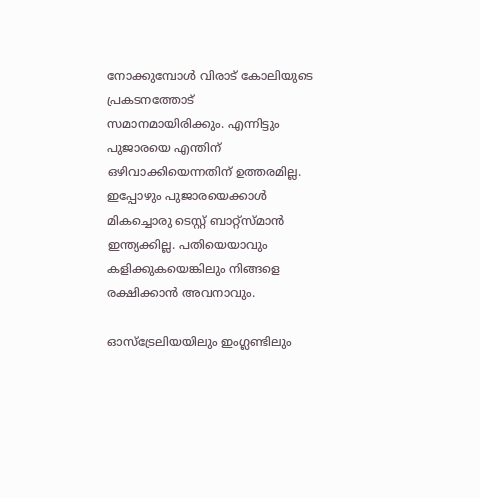നോക്കുമ്പോള്‍ വിരാട് കോലിയുടെ പ്രകടനത്തോട് സമാനമായിരിക്കും. എന്നിട്ടും പുജാരയെ എന്തിന് ഒഴിവാക്കിയെന്നതിന് ഉത്തരമില്ല. ഇപ്പോഴും പുജാരയെക്കാള്‍ മികച്ചൊരു ടെസ്റ്റ് ബാറ്റ്‌സ്മാന്‍ ഇന്ത്യക്കില്ല. പതിയെയാവും കളിക്കുകയെങ്കിലും നിങ്ങളെ രക്ഷിക്കാന്‍ അവനാവും.

ഓസ്‌ട്രേലിയയിലും ഇംഗ്ലണ്ടിലും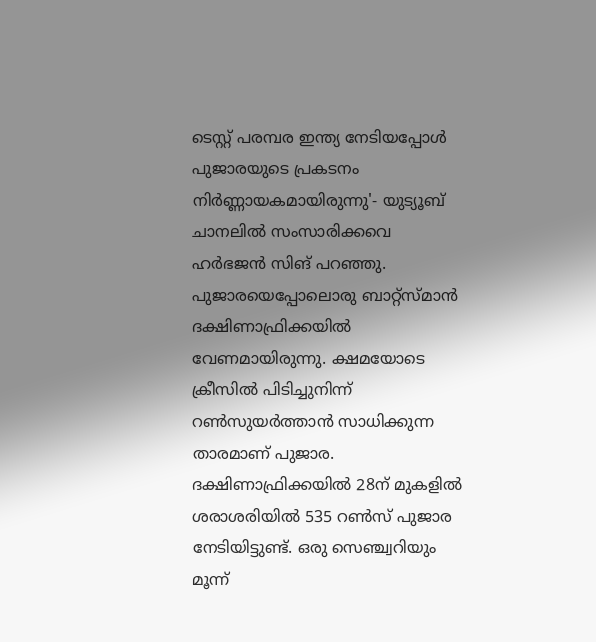ടെസ്റ്റ് പരമ്പര ഇന്ത്യ നേടിയപ്പോള്‍ പുജാരയുടെ പ്രകടനം നിര്‍ണ്ണായകമായിരുന്നു'- യുട്യൂബ് ചാനലില്‍ സംസാരിക്കവെ ഹര്‍ഭജന്‍ സിങ് പറഞ്ഞു. പുജാരയെപ്പോലൊരു ബാറ്റ്‌സ്മാന്‍ ദക്ഷിണാഫ്രിക്കയില്‍ വേണമായിരുന്നു. ക്ഷമയോടെ ക്രീസില്‍ പിടിച്ചുനിന്ന് റണ്‍സുയര്‍ത്താന്‍ സാധിക്കുന്ന താരമാണ് പുജാര. ദക്ഷിണാഫ്രിക്കയില്‍ 28ന് മുകളില്‍ ശരാശരിയില്‍ 535 റണ്‍സ് പുജാര നേടിയിട്ടുണ്ട്. ഒരു സെഞ്ച്വറിയും മൂന്ന്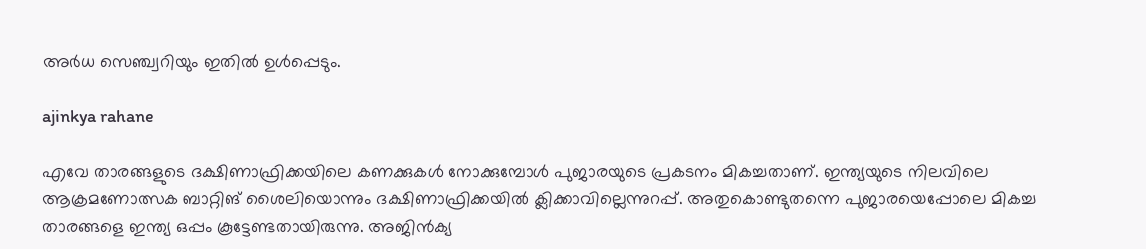അര്‍ധ സെഞ്ച്വറിയും ഇതില്‍ ഉള്‍പ്പെടും.

ajinkya rahane

എവേ താരങ്ങളുടെ ദക്ഷിണാഫ്രിക്കയിലെ കണക്കുകള്‍ നോക്കുമ്പോള്‍ പുജാരയുടെ പ്രകടനം മികച്ചതാണ്. ഇന്ത്യയുടെ നിലവിലെ ആക്രമണോത്സക ബാറ്റിങ് ശൈലിയൊന്നും ദക്ഷിണാഫ്രിക്കയില്‍ ക്ലിക്കാവില്ലെന്നുറപ്പ്. അതുകൊണ്ടുതന്നെ പുജാരയെപ്പോലെ മികച്ച താരങ്ങളെ ഇന്ത്യ ഒപ്പം കൂട്ടേണ്ടതായിരുന്നു. അജിന്‍ക്യ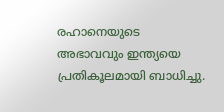രഹാനെയുടെ അഭാവവും ഇന്ത്യയെ പ്രതികൂലമായി ബാധിച്ചു.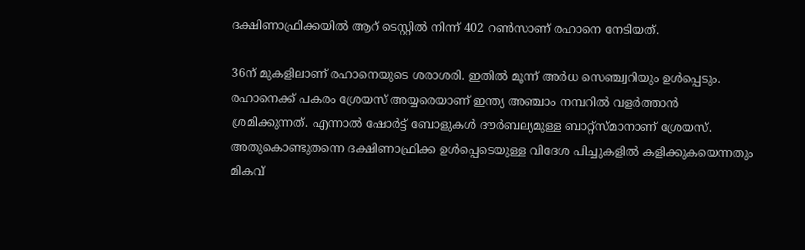ദക്ഷിണാഫ്രിക്കയില്‍ ആറ് ടെസ്റ്റില്‍ നിന്ന് 402 റണ്‍സാണ് രഹാനെ നേടിയത്.

36ന് മുകളിലാണ് രഹാനെയുടെ ശരാശരി. ഇതില്‍ മൂന്ന് അര്‍ധ സെഞ്ച്വറിയും ഉള്‍പ്പെടും. രഹാനെക്ക് പകരം ശ്രേയസ് അയ്യരെയാണ് ഇന്ത്യ അഞ്ചാം നമ്പറില്‍ വളര്‍ത്താന്‍ ശ്രമിക്കുന്നത്. എന്നാല്‍ ഷോര്‍ട്ട് ബോളുകള്‍ ദൗര്‍ബല്യമുള്ള ബാറ്റ്‌സ്മാനാണ് ശ്രേയസ്. അതുകൊണ്ടുതന്നെ ദക്ഷിണാഫ്രിക്ക ഉള്‍പ്പെടെയുള്ള വിദേശ പിച്ചുകളില്‍ കളിക്കുകയെന്നതും മികവ്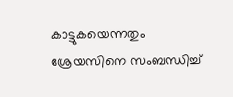കാട്ടുകയെന്നതും ശ്രേയസിനെ സംബന്ധിച്ച്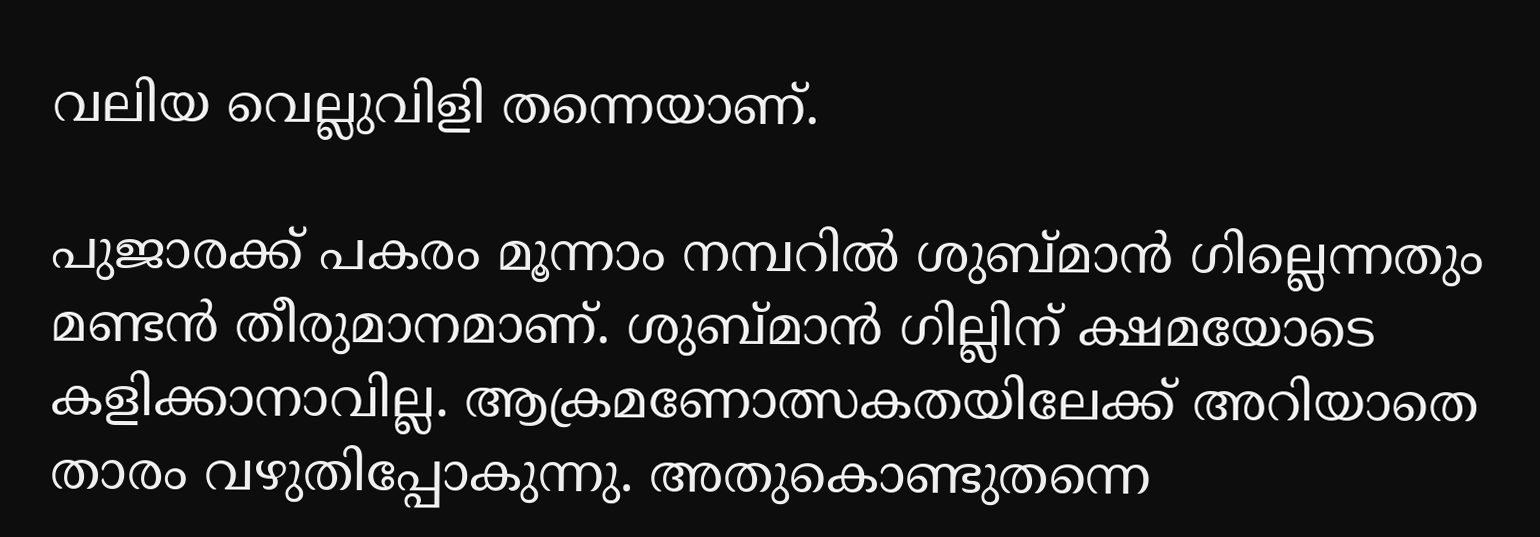വലിയ വെല്ലുവിളി തന്നെയാണ്.

പുജാരക്ക് പകരം മൂന്നാം നമ്പറില്‍ ശുബ്മാന്‍ ഗില്ലെന്നതും മണ്ടന്‍ തീരുമാനമാണ്. ശുബ്മാന്‍ ഗില്ലിന് ക്ഷമയോടെ കളിക്കാനാവില്ല. ആക്രമണോത്സകതയിലേക്ക് അറിയാതെ താരം വഴുതിപ്പോകുന്നു. അതുകൊണ്ടുതന്നെ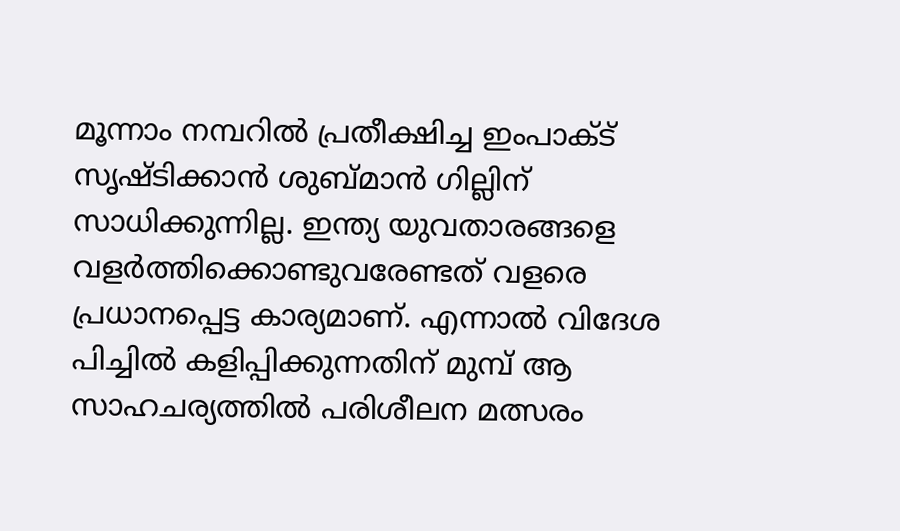മൂന്നാം നമ്പറില്‍ പ്രതീക്ഷിച്ച ഇംപാക്ട് സൃഷ്ടിക്കാന്‍ ശുബ്മാന്‍ ഗില്ലിന് സാധിക്കുന്നില്ല. ഇന്ത്യ യുവതാരങ്ങളെ വളര്‍ത്തിക്കൊണ്ടുവരേണ്ടത് വളരെ പ്രധാനപ്പെട്ട കാര്യമാണ്. എന്നാല്‍ വിദേശ പിച്ചില്‍ കളിപ്പിക്കുന്നതിന് മുമ്പ് ആ സാഹചര്യത്തില്‍ പരിശീലന മത്സരം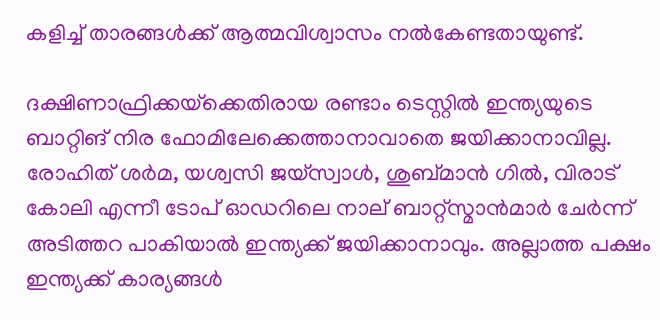കളിച്ച് താരങ്ങള്‍ക്ക് ആത്മവിശ്വാസം നല്‍കേണ്ടതായുണ്ട്.

ദക്ഷിണാഫ്രിക്കയ്‌ക്കെതിരായ രണ്ടാം ടെസ്റ്റില്‍ ഇന്ത്യയുടെ ബാറ്റിങ് നിര ഫോമിലേക്കെത്താനാവാതെ ജയിക്കാനാവില്ല. രോഹിത് ശര്‍മ, യശ്വസി ജയ്‌സ്വാള്‍, ശുബ്മാന്‍ ഗില്‍, വിരാട് കോലി എന്നീ ടോപ് ഓഡറിലെ നാല് ബാറ്റ്‌സ്മാന്‍മാര്‍ ചേര്‍ന്ന് അടിത്തറ പാകിയാല്‍ ഇന്ത്യക്ക് ജയിക്കാനാവും. അല്ലാത്ത പക്ഷം ഇന്ത്യക്ക് കാര്യങ്ങള്‍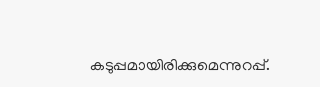കടുപ്പമായിരിക്കുമെന്നുറപ്പ്.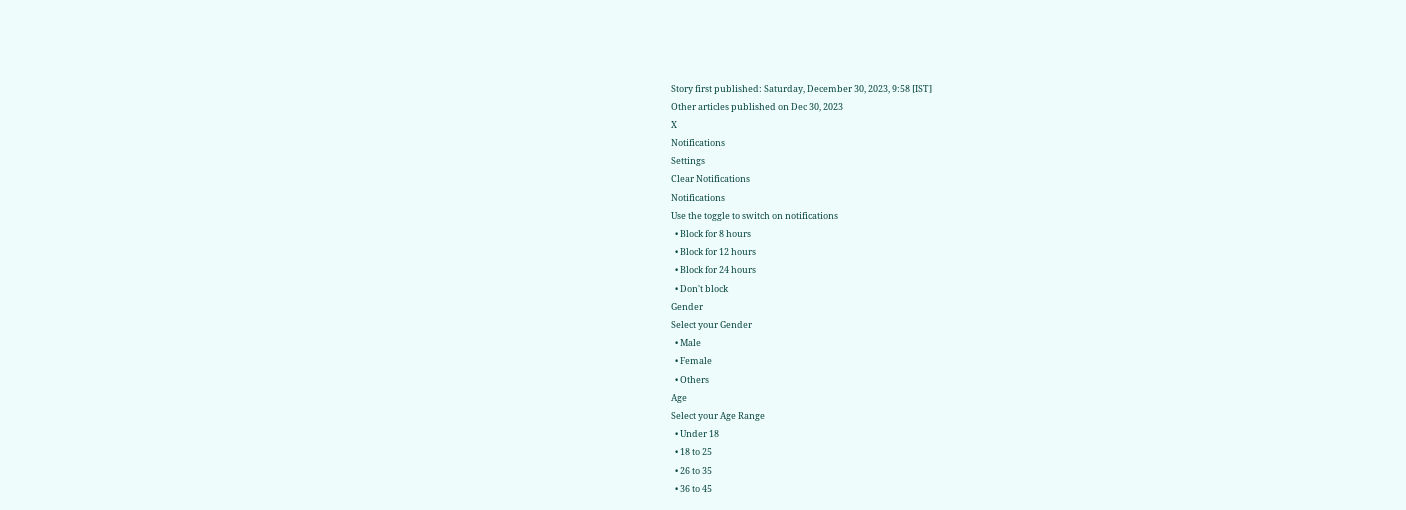Story first published: Saturday, December 30, 2023, 9:58 [IST]
Other articles published on Dec 30, 2023
X
Notifications
Settings
Clear Notifications
Notifications
Use the toggle to switch on notifications
  • Block for 8 hours
  • Block for 12 hours
  • Block for 24 hours
  • Don't block
Gender
Select your Gender
  • Male
  • Female
  • Others
Age
Select your Age Range
  • Under 18
  • 18 to 25
  • 26 to 35
  • 36 to 45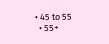• 45 to 55
  • 55+